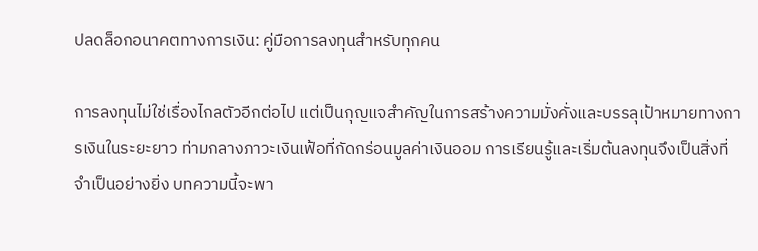ปลดล็อกอนาคตทางการเงิน: คู่มือการลงทุนสำหรับทุกคน

การลงทุนไม่ใช่เรื่องไกลตัวอีกต่อไป แต่เป็นกุญแจสำคัญในการสร้างความมั่งคั่งและบรรลุเป้าหมายทางการเงินในระยะยาว ท่ามกลางภาวะเงินเฟ้อที่กัดกร่อนมูลค่าเงินออม การเรียนรู้และเริ่มต้นลงทุนจึงเป็นสิ่งที่จำเป็นอย่างยิ่ง บทความนี้จะพา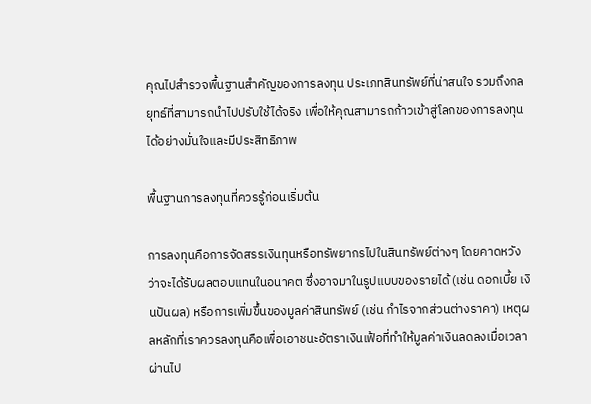คุณไปสำรวจพื้นฐานสำคัญของการลงทุน ประเภทสินทรัพย์ที่น่าสนใจ รวมถึงกลยุทธ์ที่สามารถนำไปปรับใช้ได้จริง เพื่อให้คุณสามารถก้าวเข้าสู่โลกของการลงทุนได้อย่างมั่นใจและมีประสิทธิภาพ

พื้นฐานการลงทุนที่ควรรู้ก่อนเริ่มต้น

การลงทุนคือการจัดสรรเงินทุนหรือทรัพยากรไปในสินทรัพย์ต่างๆ โดยคาดหวังว่าจะได้รับผลตอบแทนในอนาคต ซึ่งอาจมาในรูปแบบของรายได้ (เช่น ดอกเบี้ย เงินปันผล) หรือการเพิ่มขึ้นของมูลค่าสินทรัพย์ (เช่น กำไรจากส่วนต่างราคา) เหตุผลหลักที่เราควรลงทุนคือเพื่อเอาชนะอัตราเงินเฟ้อที่ทำให้มูลค่าเงินลดลงเมื่อเวลาผ่านไป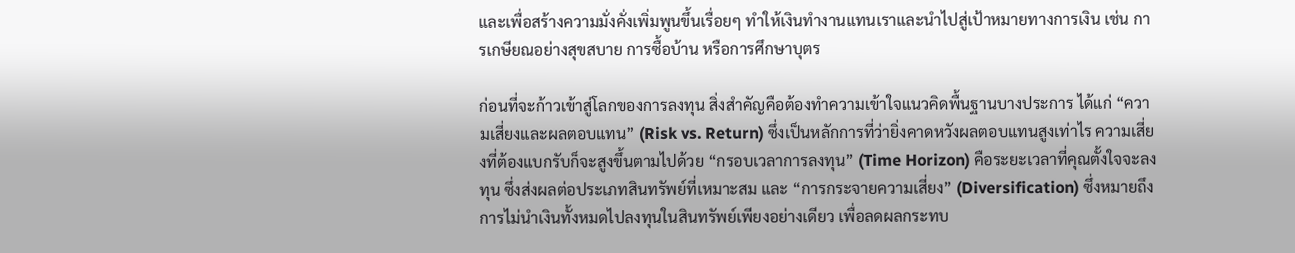และเพื่อสร้างความมั่งคั่งเพิ่มพูนขึ้นเรื่อยๆ ทำให้เงินทำงานแทนเราและนำไปสู่เป้าหมายทางการเงิน เช่น การเกษียณอย่างสุขสบาย การซื้อบ้าน หรือการศึกษาบุตร

ก่อนที่จะก้าวเข้าสู่โลกของการลงทุน สิ่งสำคัญคือต้องทำความเข้าใจแนวคิดพื้นฐานบางประการ ได้แก่ “ความเสี่ยงและผลตอบแทน” (Risk vs. Return) ซึ่งเป็นหลักการที่ว่ายิ่งคาดหวังผลตอบแทนสูงเท่าไร ความเสี่ยงที่ต้องแบกรับก็จะสูงขึ้นตามไปด้วย “กรอบเวลาการลงทุน” (Time Horizon) คือระยะเวลาที่คุณตั้งใจจะลงทุน ซึ่งส่งผลต่อประเภทสินทรัพย์ที่เหมาะสม และ “การกระจายความเสี่ยง” (Diversification) ซึ่งหมายถึงการไม่นำเงินทั้งหมดไปลงทุนในสินทรัพย์เพียงอย่างเดียว เพื่อลดผลกระทบ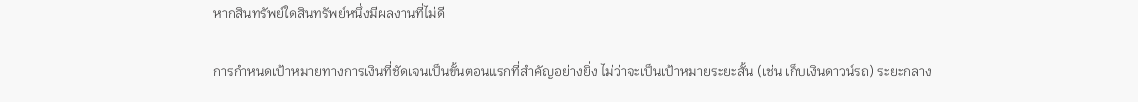หากสินทรัพย์ใดสินทรัพย์หนึ่งมีผลงานที่ไม่ดี

การกำหนดเป้าหมายทางการเงินที่ชัดเจนเป็นขั้นตอนแรกที่สำคัญอย่างยิ่ง ไม่ว่าจะเป็นเป้าหมายระยะสั้น (เช่น เก็บเงินดาวน์รถ) ระยะกลาง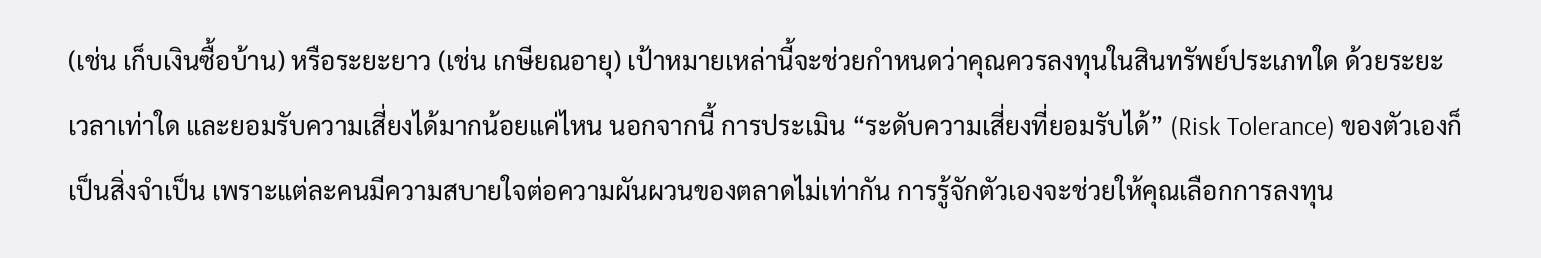(เช่น เก็บเงินซื้อบ้าน) หรือระยะยาว (เช่น เกษียณอายุ) เป้าหมายเหล่านี้จะช่วยกำหนดว่าคุณควรลงทุนในสินทรัพย์ประเภทใด ด้วยระยะเวลาเท่าใด และยอมรับความเสี่ยงได้มากน้อยแค่ไหน นอกจากนี้ การประเมิน “ระดับความเสี่ยงที่ยอมรับได้” (Risk Tolerance) ของตัวเองก็เป็นสิ่งจำเป็น เพราะแต่ละคนมีความสบายใจต่อความผันผวนของตลาดไม่เท่ากัน การรู้จักตัวเองจะช่วยให้คุณเลือกการลงทุน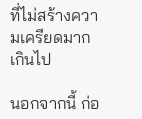ที่ไม่สร้างความเครียดมากเกินไป

นอกจากนี้ ก่อ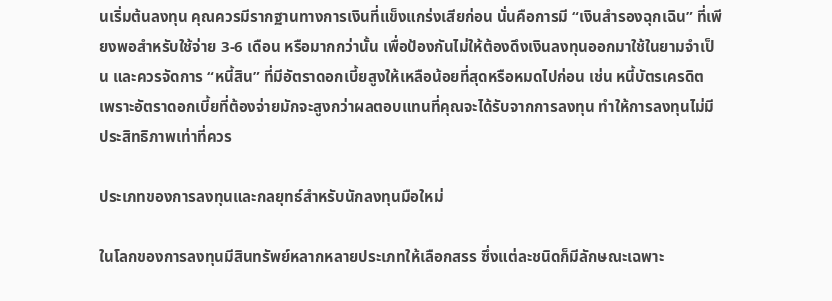นเริ่มต้นลงทุน คุณควรมีรากฐานทางการเงินที่แข็งแกร่งเสียก่อน นั่นคือการมี “เงินสำรองฉุกเฉิน” ที่เพียงพอสำหรับใช้จ่าย 3-6 เดือน หรือมากกว่านั้น เพื่อป้องกันไม่ให้ต้องดึงเงินลงทุนออกมาใช้ในยามจำเป็น และควรจัดการ “หนี้สิน” ที่มีอัตราดอกเบี้ยสูงให้เหลือน้อยที่สุดหรือหมดไปก่อน เช่น หนี้บัตรเครดิต เพราะอัตราดอกเบี้ยที่ต้องจ่ายมักจะสูงกว่าผลตอบแทนที่คุณจะได้รับจากการลงทุน ทำให้การลงทุนไม่มีประสิทธิภาพเท่าที่ควร

ประเภทของการลงทุนและกลยุทธ์สำหรับนักลงทุนมือใหม่

ในโลกของการลงทุนมีสินทรัพย์หลากหลายประเภทให้เลือกสรร ซึ่งแต่ละชนิดก็มีลักษณะเฉพาะ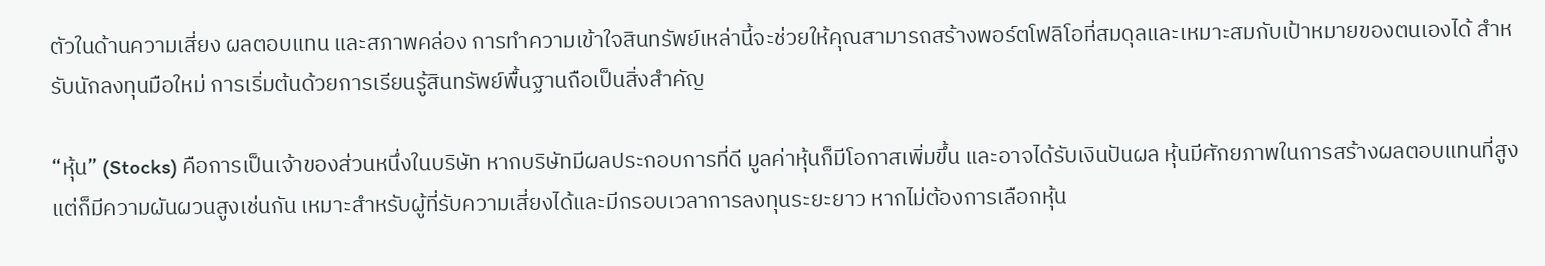ตัวในด้านความเสี่ยง ผลตอบแทน และสภาพคล่อง การทำความเข้าใจสินทรัพย์เหล่านี้จะช่วยให้คุณสามารถสร้างพอร์ตโฟลิโอที่สมดุลและเหมาะสมกับเป้าหมายของตนเองได้ สำหรับนักลงทุนมือใหม่ การเริ่มต้นด้วยการเรียนรู้สินทรัพย์พื้นฐานถือเป็นสิ่งสำคัญ

“หุ้น” (Stocks) คือการเป็นเจ้าของส่วนหนึ่งในบริษัท หากบริษัทมีผลประกอบการที่ดี มูลค่าหุ้นก็มีโอกาสเพิ่มขึ้น และอาจได้รับเงินปันผล หุ้นมีศักยภาพในการสร้างผลตอบแทนที่สูง แต่ก็มีความผันผวนสูงเช่นกัน เหมาะสำหรับผู้ที่รับความเสี่ยงได้และมีกรอบเวลาการลงทุนระยะยาว หากไม่ต้องการเลือกหุ้น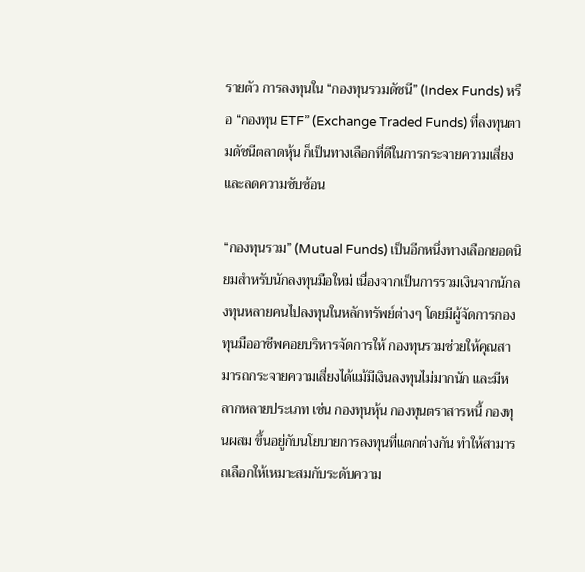รายตัว การลงทุนใน “กองทุนรวมดัชนี” (Index Funds) หรือ “กองทุน ETF” (Exchange Traded Funds) ที่ลงทุนตามดัชนีตลาดหุ้น ก็เป็นทางเลือกที่ดีในการกระจายความเสี่ยงและลดความซับซ้อน

“กองทุนรวม” (Mutual Funds) เป็นอีกหนึ่งทางเลือกยอดนิยมสำหรับนักลงทุนมือใหม่ เนื่องจากเป็นการรวมเงินจากนักลงทุนหลายคนไปลงทุนในหลักทรัพย์ต่างๆ โดยมีผู้จัดการกองทุนมืออาชีพคอยบริหารจัดการให้ กองทุนรวมช่วยให้คุณสามารถกระจายความเสี่ยงได้แม้มีเงินลงทุนไม่มากนัก และมีหลากหลายประเภท เช่น กองทุนหุ้น กองทุนตราสารหนี้ กองทุนผสม ขึ้นอยู่กับนโยบายการลงทุนที่แตกต่างกัน ทำให้สามารถเลือกให้เหมาะสมกับระดับความ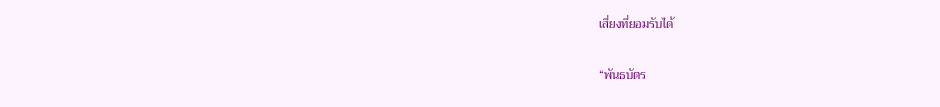เสี่ยงที่ยอมรับได้

“พันธบัตร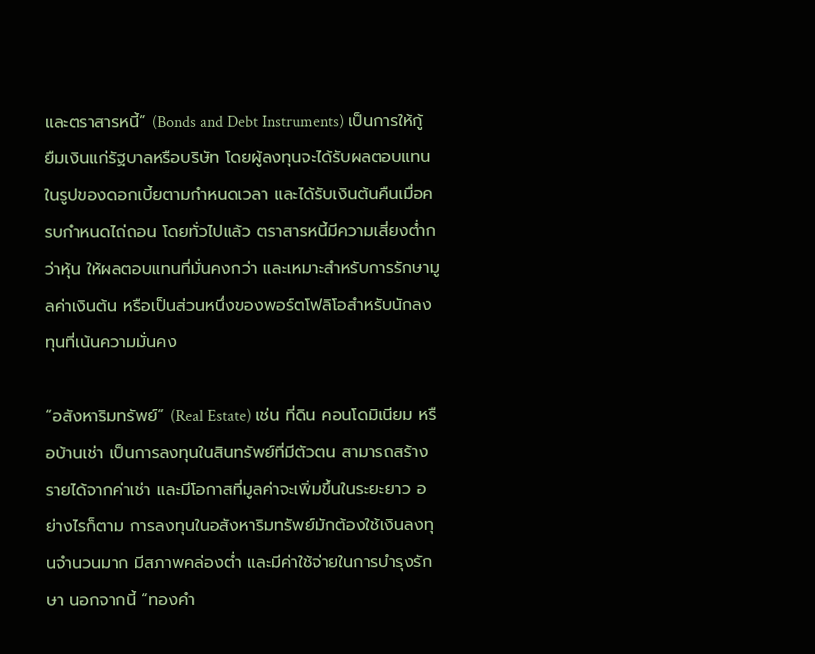และตราสารหนี้” (Bonds and Debt Instruments) เป็นการให้กู้ยืมเงินแก่รัฐบาลหรือบริษัท โดยผู้ลงทุนจะได้รับผลตอบแทนในรูปของดอกเบี้ยตามกำหนดเวลา และได้รับเงินต้นคืนเมื่อครบกำหนดไถ่ถอน โดยทั่วไปแล้ว ตราสารหนี้มีความเสี่ยงต่ำกว่าหุ้น ให้ผลตอบแทนที่มั่นคงกว่า และเหมาะสำหรับการรักษามูลค่าเงินต้น หรือเป็นส่วนหนึ่งของพอร์ตโฟลิโอสำหรับนักลงทุนที่เน้นความมั่นคง

“อสังหาริมทรัพย์” (Real Estate) เช่น ที่ดิน คอนโดมิเนียม หรือบ้านเช่า เป็นการลงทุนในสินทรัพย์ที่มีตัวตน สามารถสร้างรายได้จากค่าเช่า และมีโอกาสที่มูลค่าจะเพิ่มขึ้นในระยะยาว อย่างไรก็ตาม การลงทุนในอสังหาริมทรัพย์มักต้องใช้เงินลงทุนจำนวนมาก มีสภาพคล่องต่ำ และมีค่าใช้จ่ายในการบำรุงรักษา นอกจากนี้ “ทองคำ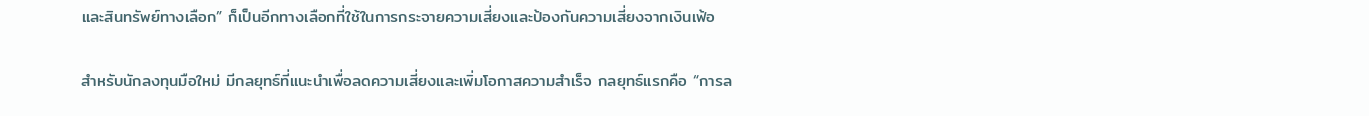และสินทรัพย์ทางเลือก” ก็เป็นอีกทางเลือกที่ใช้ในการกระจายความเสี่ยงและป้องกันความเสี่ยงจากเงินเฟ้อ

สำหรับนักลงทุนมือใหม่ มีกลยุทธ์ที่แนะนำเพื่อลดความเสี่ยงและเพิ่มโอกาสความสำเร็จ กลยุทธ์แรกคือ “การล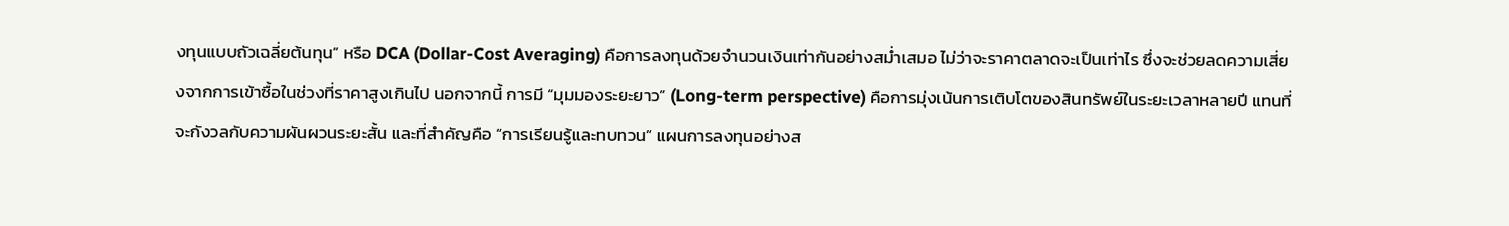งทุนแบบถัวเฉลี่ยต้นทุน” หรือ DCA (Dollar-Cost Averaging) คือการลงทุนด้วยจำนวนเงินเท่ากันอย่างสม่ำเสมอ ไม่ว่าจะราคาตลาดจะเป็นเท่าไร ซึ่งจะช่วยลดความเสี่ยงจากการเข้าซื้อในช่วงที่ราคาสูงเกินไป นอกจากนี้ การมี “มุมมองระยะยาว” (Long-term perspective) คือการมุ่งเน้นการเติบโตของสินทรัพย์ในระยะเวลาหลายปี แทนที่จะกังวลกับความผันผวนระยะสั้น และที่สำคัญคือ “การเรียนรู้และทบทวน” แผนการลงทุนอย่างส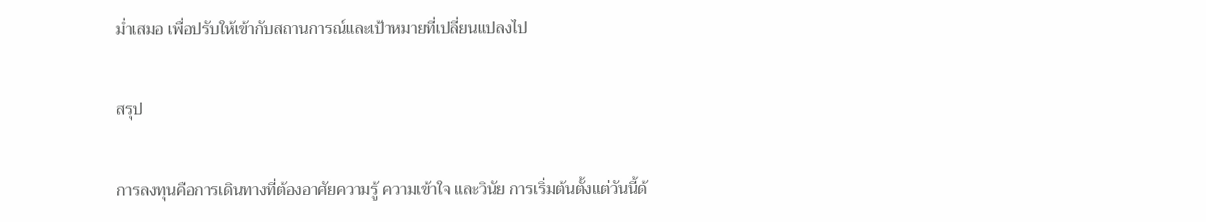ม่ำเสมอ เพื่อปรับให้เข้ากับสถานการณ์และเป้าหมายที่เปลี่ยนแปลงไป

สรุป

การลงทุนคือการเดินทางที่ต้องอาศัยความรู้ ความเข้าใจ และวินัย การเริ่มต้นตั้งแต่วันนี้ด้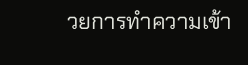วยการทำความเข้า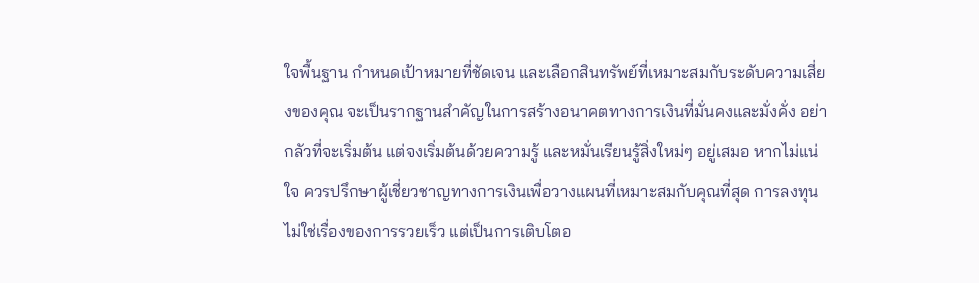ใจพื้นฐาน กำหนดเป้าหมายที่ชัดเจน และเลือกสินทรัพย์ที่เหมาะสมกับระดับความเสี่ยงของคุณ จะเป็นรากฐานสำคัญในการสร้างอนาคตทางการเงินที่มั่นคงและมั่งคั่ง อย่ากลัวที่จะเริ่มต้น แต่จงเริ่มต้นด้วยความรู้ และหมั่นเรียนรู้สิ่งใหม่ๆ อยู่เสมอ หากไม่แน่ใจ ควรปรึกษาผู้เชี่ยวชาญทางการเงินเพื่อวางแผนที่เหมาะสมกับคุณที่สุด การลงทุนไม่ใช่เรื่องของการรวยเร็ว แต่เป็นการเติบโตอ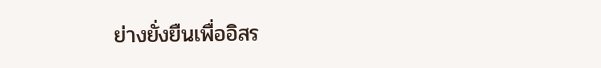ย่างยั่งยืนเพื่ออิสร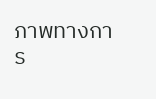ภาพทางการ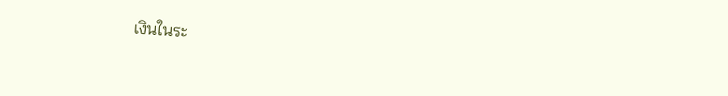เงินในระ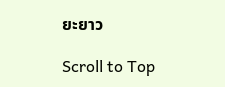ยะยาว

Scroll to Top